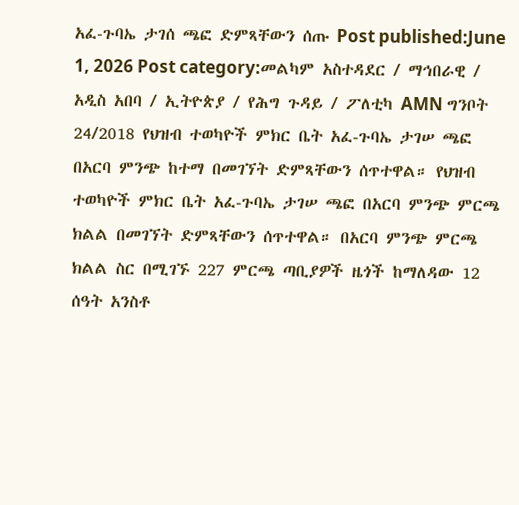አፈ-ጉባኤ ታገሰ ጫፎ ድምጻቸውን ሰጡ Post published:June 1, 2026 Post category:መልካም አስተዳደር / ማኅበራዊ / አዲስ አበባ / ኢትዮጵያ / የሕግ ጉዳይ / ፖለቲካ AMN ግንቦት 24/2018 የህዝብ ተወካዮች ምክር ቤት አፈ-ጉባኤ ታገሠ ጫፎ በአርባ ምንጭ ከተማ በመገኘት ድምጻቸውን ሰጥተዋል። የህዝብ ተወካዮች ምክር ቤት አፈ-ጉባኤ ታገሠ ጫፎ በአርባ ምንጭ ምርጫ ክልል በመገኘት ድምጻቸውን ሰጥተዋል። በአርባ ምንጭ ምርጫ ክልል ስር በሚገኙ 227 ምርጫ ጣቢያዎች ዜጎች ከማለዳው 12 ሰዓት አንስቶ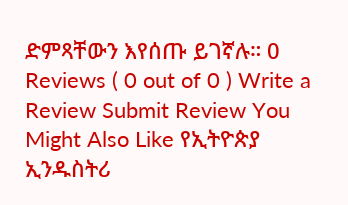ድምጻቸውን እየሰጡ ይገኛሉ። 0 Reviews ( 0 out of 0 ) Write a Review Submit Review You Might Also Like የኢትዮጵያ ኢንዱስትሪ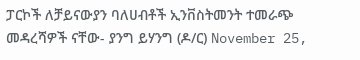ፓርኮች ለቻይናውያን ባለሀብቶች ኢንቨስትመንት ተመራጭ መዳረሻዎች ናቸው- ያንግ ይሃንግ (ዶ/ር) November 25,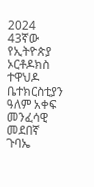2024 43ኛው የኢትዮጵያ ኦርቶዶክስ ተዋህዶ ቤተክርስቲያን ዓለም አቀፍ መንፈሳዊ መደበኛ ጉባኤ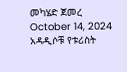መካሄድ ጀመረ October 14, 2024 አዳዲሶቹ የቱሪስት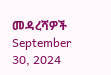መዳረሻዎች September 30, 2024